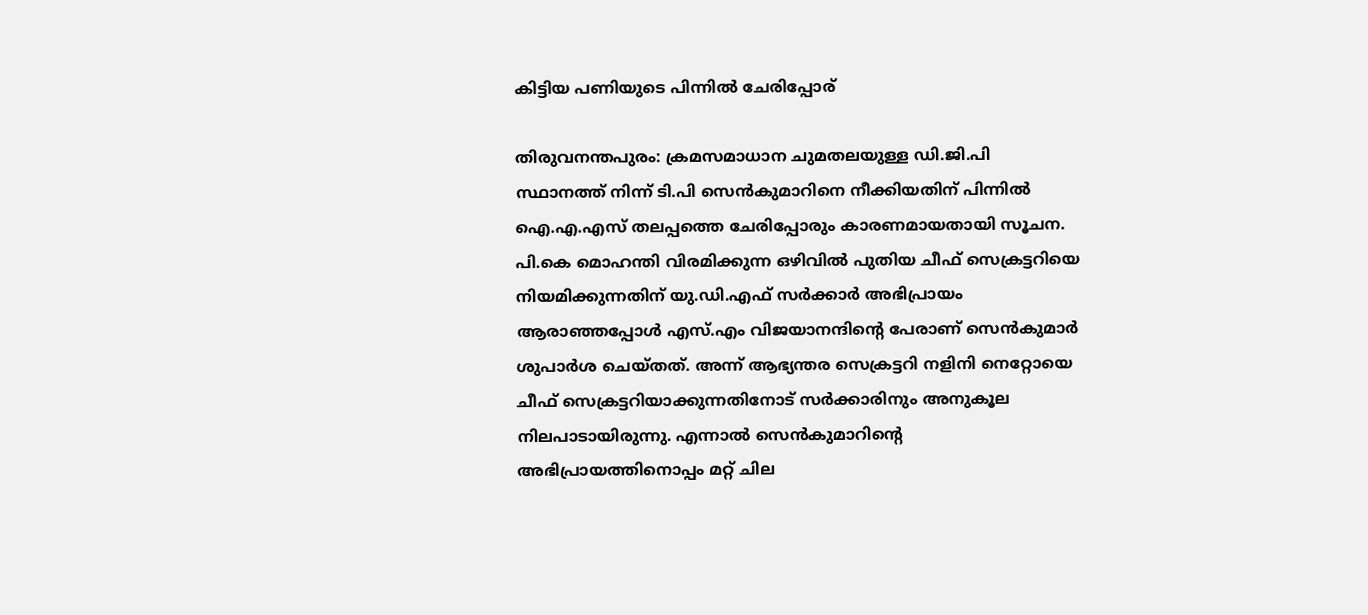കിട്ടിയ പണിയുടെ പിന്നില്‍ ചേരിപ്പോര്

തിരുവനന്തപുരം: ക്രമസമാധാന ചുമതലയുള്ള ഡി.ജി.പി സ്ഥാനത്ത് നിന്ന് ടി.പി സെന്‍കുമാറിനെ നീക്കിയതിന് പിന്നില്‍ ഐ.എ.എസ് തലപ്പത്തെ ചേരിപ്പോരും കാരണമായതായി സൂചന. പി.കെ മൊഹന്തി വിരമിക്കുന്ന ഒഴിവില്‍ പുതിയ ചീഫ് സെക്രട്ടറിയെ നിയമിക്കുന്നതിന് യു.ഡി.എഫ് സര്‍ക്കാര്‍ അഭിപ്രായം ആരാഞ്ഞപ്പോള്‍ എസ്.എം വിജയാനന്ദിന്റെ പേരാണ് സെന്‍കുമാര്‍ ശുപാര്‍ശ ചെയ്തത്. അന്ന് ആഭ്യന്തര സെക്രട്ടറി നളിനി നെറ്റോയെ ചീഫ് സെക്രട്ടറിയാക്കുന്നതിനോട് സര്‍ക്കാരിനും അനുകൂല നിലപാടായിരുന്നു. എന്നാല്‍ സെന്‍കുമാറിന്റെ അഭിപ്രായത്തിനൊപ്പം മറ്റ് ചില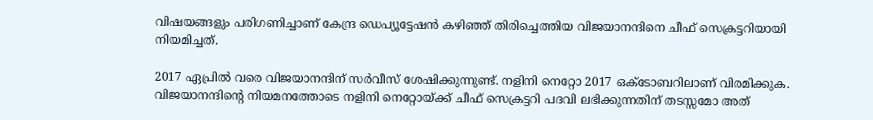വിഷയങ്ങളും പരിഗണിച്ചാണ് കേന്ദ്ര ഡെപ്യൂട്ടേഷന്‍ കഴിഞ്ഞ് തിരിച്ചെത്തിയ വിജയാനന്ദിനെ ചീഫ് സെക്രട്ടറിയായി നിയമിച്ചത്.

2017 ഏപ്രില്‍ വരെ വിജയാനന്ദിന് സര്‍വീസ് ശേഷിക്കുന്നുണ്ട്. നളിനി നെറ്റോ 2017 ഒക്‌ടോബറിലാണ് വിരമിക്കുക. വിജയാനന്ദിന്റെ നിയമനത്തോടെ നളിനി നെറ്റോയ്ക്ക് ചീഫ് സെക്രട്ടറി പദവി ലഭിക്കുന്നതിന് തടസ്സമോ അത്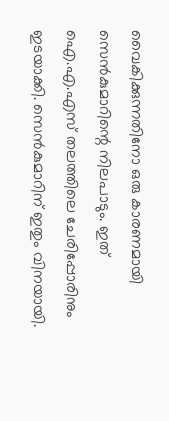വൈകിക്കുന്നതിനോ ഒരു കാരണമായി സെന്‍കുമാറിന്റെ നിലപാടും. ഇത് ഐ.എ.എസ് തലത്തിലെ ചേരിപ്പോരിനും ഇടയാക്കി. സെന്‍കുമാറിന് ഇതും വിനയായി.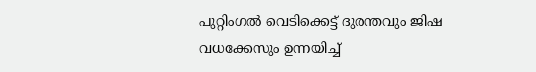പുറ്റിംഗല്‍ വെടിക്കെട്ട് ദുരന്തവും ജിഷ വധക്കേസും ഉന്നയിച്ച്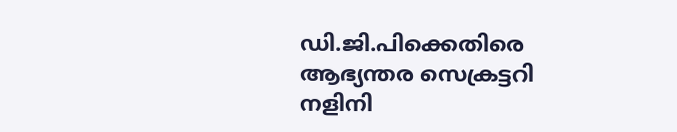ഡി.ജി.പിക്കെതിരെ ആഭ്യന്തര സെക്രട്ടറി നളിനി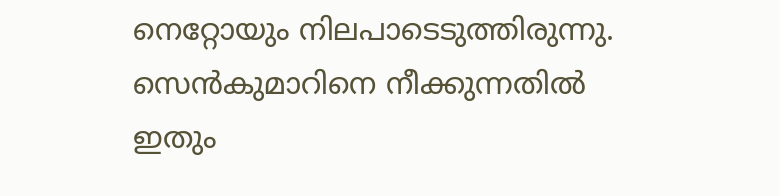നെറ്റോയും നിലപാടെടുത്തിരുന്നു. സെന്‍കുമാറിനെ നീക്കുന്നതില്‍ ഇതും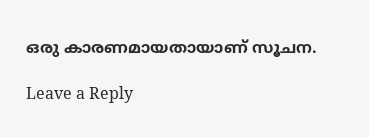ഒരു കാരണമായതായാണ് സൂചന.

Leave a Reply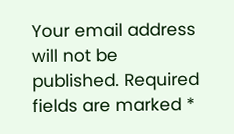Your email address will not be published. Required fields are marked *